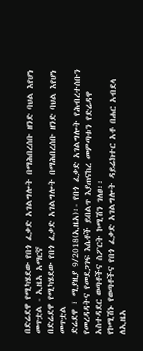በድሬደዋ የሚካሄደው የበጎ ፈቃድ አገልግሎት በማሕበረሰቡ ዘንድ ባህል እየሆነ መጥቷል - ኢዜአ አማርኛ
በድሬደዋ የሚካሄደው የበጎ ፈቃድ አገልግሎት በማሕበረሰቡ ዘንድ ባህል እየሆነ መጥቷል
ድሬደዋ ፣ ሚያዚያ 9/2018(ኢዜአ)፡- የበጎ ፈቃድ አገልግሎት የሕብረተሰቡን የመረዳዳትና የመደጋገፍ እሴቶች ይበልጥ እያጠናከረ መምጣቱን የድሬዳዋ አስተዳደር ወጣቶችና ስፖርት ኮሚሽን ገለፀ፡፡
የኮሚሽኑ የወጣቶችና የበጎ ፈቃድ አገልግሎት ዳይሬክተር አቶ በሐር አብደላ ለኢዜአ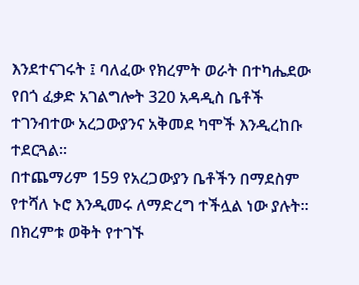እንደተናገሩት ፤ ባለፈው የክረምት ወራት በተካሔደው የበጎ ፈቃድ አገልግሎት 320 አዳዲስ ቤቶች ተገንብተው አረጋውያንና አቅመደ ካሞች እንዲረከቡ ተደርጓል።
በተጨማሪም 159 የአረጋውያን ቤቶችን በማደስም የተሻለ ኑሮ እንዲመሩ ለማድረግ ተችሏል ነው ያሉት።
በክረምቱ ወቅት የተገኙ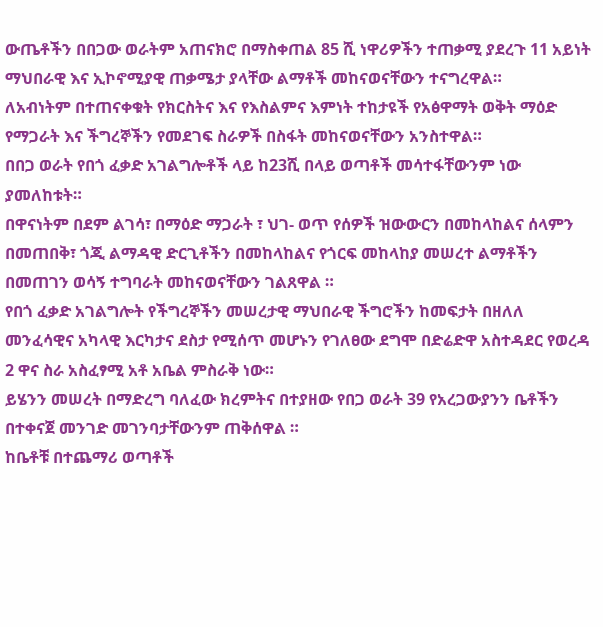ውጤቶችን በበጋው ወራትም አጠናክሮ በማስቀጠል 85 ሺ ነዋሪዎችን ተጠቃሚ ያደረጉ 11 አይነት ማህበራዊ እና ኢኮኖሚያዊ ጠቃሜታ ያላቸው ልማቶች መከናወናቸውን ተናግረዋል።
ለአብነትም በተጠናቀቁት የክርስትና እና የእስልምና እምነት ተከታዩች የአፅዋማት ወቅት ማዕድ የማጋራት እና ችግረኞችን የመደገፍ ስራዎች በስፋት መከናወናቸውን አንስተዋል።
በበጋ ወራት የበጎ ፈቃድ አገልግሎቶች ላይ ከ23ሺ በላይ ወጣቶች መሳተፋቸውንም ነው ያመለከቱት።
በዋናነትም በደም ልገሳ፣ በማዕድ ማጋራት ፣ ህገ- ወጥ የሰዎች ዝውውርን በመከላከልና ሰላምን በመጠበቅ፣ ጎጂ ልማዳዊ ድርጊቶችን በመከላከልና የጎርፍ መከላከያ መሠረተ ልማቶችን በመጠገን ወሳኝ ተግባራት መከናወናቸውን ገልጸዋል ።
የበጎ ፈቃድ አገልግሎት የችግረኞችን መሠረታዊ ማህበራዊ ችግሮችን ከመፍታት በዘለለ መንፈሳዊና አካላዊ እርካታና ደስታ የሚሰጥ መሆኑን የገለፀው ደግሞ በድሬድዋ አስተዳደር የወረዳ 2 ዋና ስራ አስፈፃሚ አቶ አቤል ምስራቅ ነው።
ይሄንን መሠረት በማድረግ ባለፈው ክረምትና በተያዘው የበጋ ወራት 39 የአረጋውያንን ቤቶችን በተቀናጀ መንገድ መገንባታቸውንም ጠቅሰዋል ።
ከቤቶቹ በተጨማሪ ወጣቶች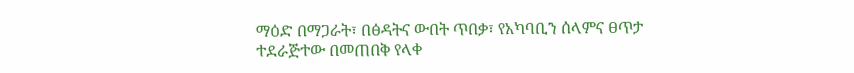ማዕድ በማጋራት፣ በፅዳትና ውበት ጥበቃ፣ የአካባቢን ሰላምና ፀጥታ ተደራጅተው በመጠበቅ የላቀ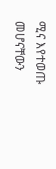ሚና እየተወጡ መሆናቸውን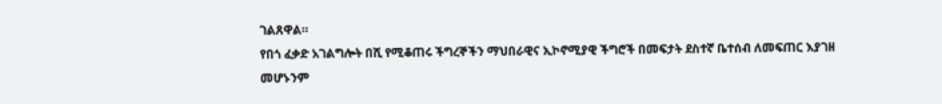ገልጸዋል።
የበጎ ፈቃድ አገልግሎት በሺ የሚቆጠሩ ችግረኞችን ማህበራዊና ኢኮኖሚያዊ ችግሮች በመፍታት ደስተኛ ቤተሰብ ለመፍጠር እያገዘ መሆኑንም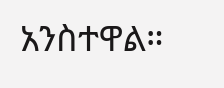አንስተዋል።